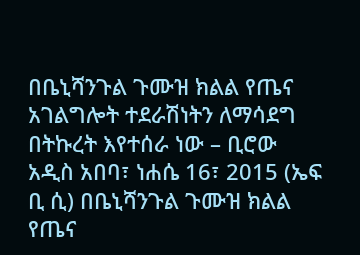በቤኒሻንጉል ጉሙዝ ክልል የጤና አገልግሎት ተደራሽነትን ለማሳደግ በትኩረት እየተሰራ ነው – ቢሮው
አዲስ አበባ፣ ነሐሴ 16፣ 2015 (ኤፍ ቢ ሲ) በቤኒሻንጉል ጉሙዝ ክልል የጤና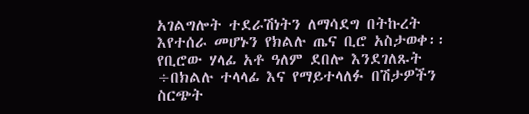አገልግሎት ተደራሽነትን ለማሳደግ በትኩረት እየተሰራ መሆኑን የክልሉ ጤና ቢሮ አስታወቀ፡፡
የቢሮው ሃላፊ አቶ ዓለም ደበሎ እንደገለጹት ÷በክልሉ ተላላፊ እና የማይተላለፉ በሽታዎችን ስርጭት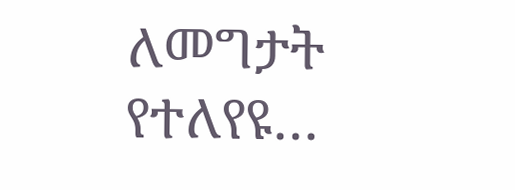ለመግታት የተለየዩ…